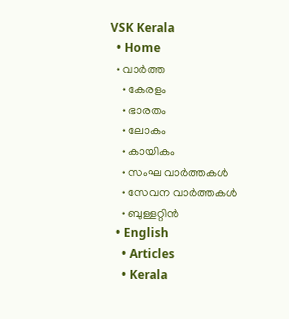VSK Kerala
  • Home
  • വാര്‍ത്ത
    • കേരളം
    • ഭാരതം
    • ലോകം
    • കായികം
    • സംഘ വാര്‍ത്തകള്‍
    • സേവന വാര്‍ത്തകള്‍
    • ബുള്ളറ്റിൻ
  • English
    • Articles
    • Kerala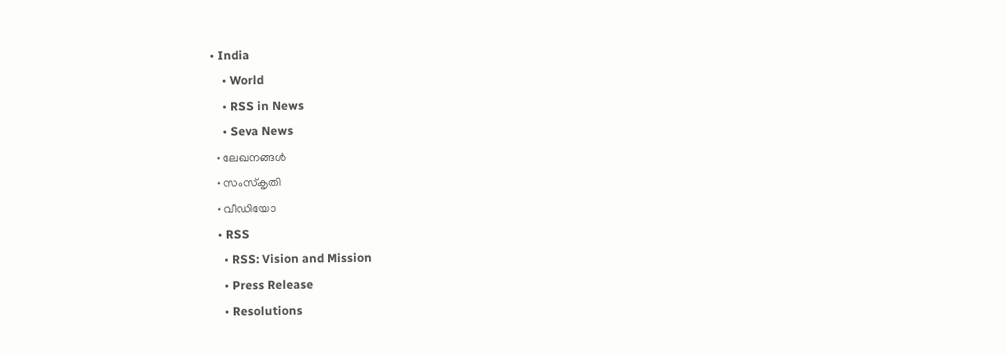• India
    • World
    • RSS in News
    • Seva News
  • ലേഖനങ്ങള്‍
  • സംസ്കൃതി
  • വീഡിയോ
  • RSS
    • RSS: Vision and Mission
    • Press Release
    • Resolutions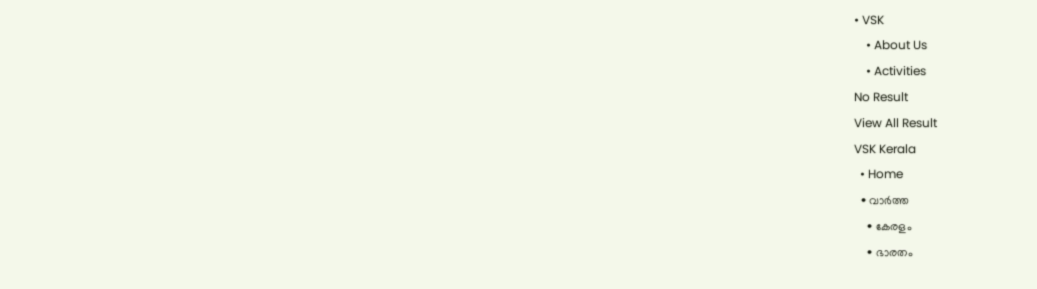• VSK
    • About Us
    • Activities
No Result
View All Result
VSK Kerala
  • Home
  • വാര്‍ത്ത
    • കേരളം
    • ഭാരതം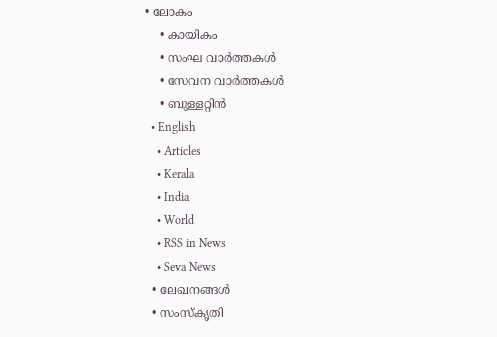• ലോകം
    • കായികം
    • സംഘ വാര്‍ത്തകള്‍
    • സേവന വാര്‍ത്തകള്‍
    • ബുള്ളറ്റിൻ
  • English
    • Articles
    • Kerala
    • India
    • World
    • RSS in News
    • Seva News
  • ലേഖനങ്ങള്‍
  • സംസ്കൃതി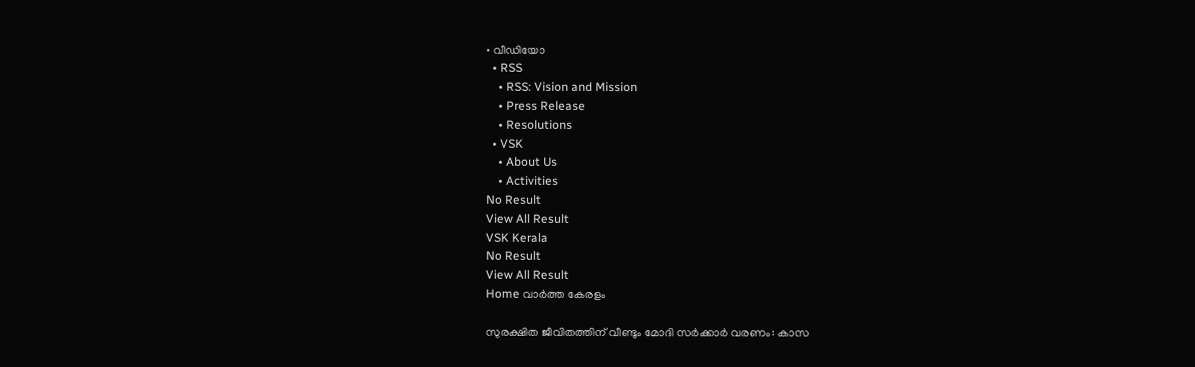• വീഡിയോ
  • RSS
    • RSS: Vision and Mission
    • Press Release
    • Resolutions
  • VSK
    • About Us
    • Activities
No Result
View All Result
VSK Kerala
No Result
View All Result
Home വാര്‍ത്ത കേരളം

സുരക്ഷിത ജീവിതത്തിന് വീണ്ടും മോദി സര്‍ക്കാര്‍ വരണം: കാസ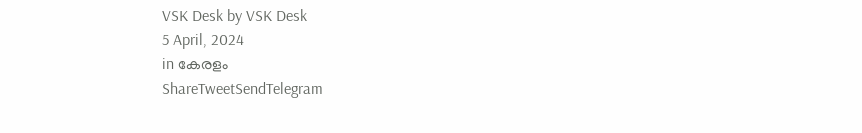VSK Desk by VSK Desk
5 April, 2024
in കേരളം
ShareTweetSendTelegram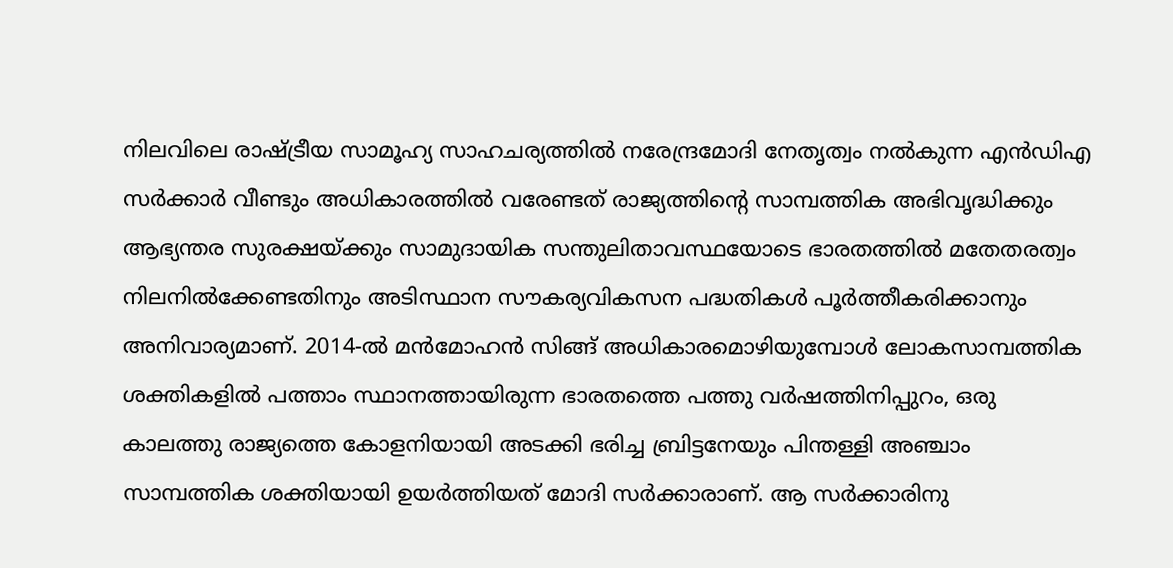നിലവിലെ രാഷ്‌ട്രീയ സാമൂഹ്യ സാഹചര്യത്തില്‍ നരേന്ദ്രമോദി നേതൃത്വം നല്‍കുന്ന എന്‍ഡിഎ സര്‍ക്കാര്‍ വീണ്ടും അധികാരത്തില്‍ വരേണ്ടത് രാജ്യത്തിന്റെ സാമ്പത്തിക അഭിവൃദ്ധിക്കും ആഭ്യന്തര സുരക്ഷയ്‌ക്കും സാമുദായിക സന്തുലിതാവസ്ഥയോടെ ഭാരതത്തില്‍ മതേതരത്വം നിലനില്‍ക്കേണ്ടതിനും അടിസ്ഥാന സൗകര്യവികസന പദ്ധതികള്‍ പൂര്‍ത്തീകരിക്കാനും അനിവാര്യമാണ്. 2014-ല്‍ മന്‍മോഹന്‍ സിങ്ങ് അധികാരമൊഴിയുമ്പോള്‍ ലോകസാമ്പത്തിക ശക്തികളില്‍ പത്താം സ്ഥാനത്തായിരുന്ന ഭാരതത്തെ പത്തു വര്‍ഷത്തിനിപ്പുറം, ഒരു കാലത്തു രാജ്യത്തെ കോളനിയായി അടക്കി ഭരിച്ച ബ്രിട്ടനേയും പിന്തള്ളി അഞ്ചാം സാമ്പത്തിക ശക്തിയായി ഉയര്‍ത്തിയത് മോദി സര്‍ക്കാരാണ്. ആ സര്‍ക്കാരിനു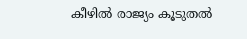കീഴില്‍ രാജ്യം കൂടുതല്‍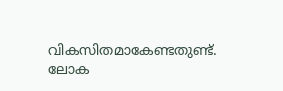വികസിതമാകേണ്ടതുണ്ട്. ലോക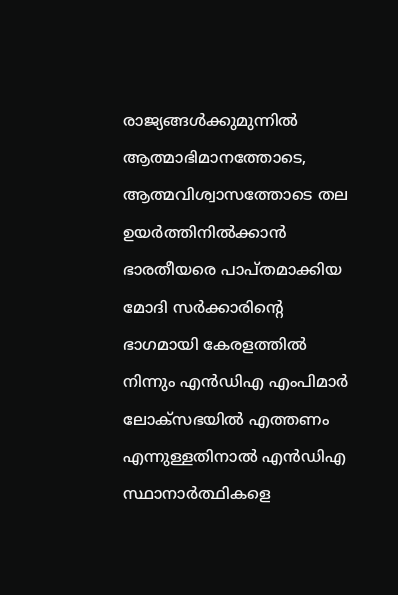രാജ്യങ്ങള്‍ക്കുമുന്നില്‍ ആത്മാഭിമാനത്തോടെ, ആത്മവിശ്വാസത്തോടെ തല ഉയര്‍ത്തിനില്‍ക്കാന്‍ ഭാരതീയരെ പാപ്തമാക്കിയ മോദി സര്‍ക്കാരിന്റെ ഭാഗമായി കേരളത്തില്‍ നിന്നും എന്‍ഡിഎ എംപിമാര്‍ ലോക്‌സഭയില്‍ എത്തണം എന്നുള്ളതിനാല്‍ എന്‍ഡിഎ സ്ഥാനാര്‍ത്ഥികളെ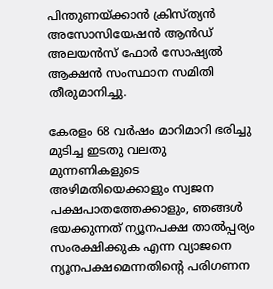പിന്തുണയ്‌ക്കാന്‍ ക്രിസ്ത്യന്‍ അസോസിയേഷന്‍ ആന്‍ഡ് അലയന്‍സ് ഫോര്‍ സോഷ്യല്‍ ആക്ഷന്‍ സംസ്ഥാന സമിതി തീരുമാനിച്ചു.

കേരളം 68 വര്‍ഷം മാറിമാറി ഭരിച്ചു മുടിച്ച ഇടതു വലതു മുന്നണികളുടെ അഴിമതിയെക്കാളും സ്വജന പക്ഷപാതത്തേക്കാളും, ഞങ്ങള്‍ ഭയക്കുന്നത് ന്യൂനപക്ഷ താല്‍പ്പര്യം സംരക്ഷിക്കുക എന്ന വ്യാജനെ ന്യൂനപക്ഷമെന്നതിന്റെ പരിഗണന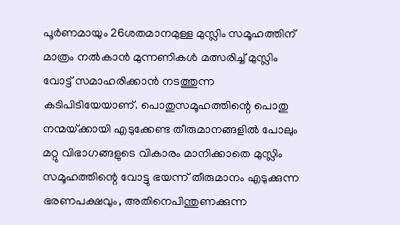പൂര്‍ണമായും 26ശതമാനമുള്ള മുസ്ലിം സമൂഹത്തിന് മാത്രം നല്‍കാന്‍ മുന്നണികള്‍ മത്സരിച്ച് മുസ്ലിം വോട്ട് സമാഹരിക്കാന്‍ നടത്തുന്ന കടിപിടിയേയാണ്. പൊതുസമൂഹത്തിന്റെ പൊതു നന്മയ്‌ക്കായി എടുക്കേണ്ട തീരുമാനങ്ങളില്‍ പോലും മറ്റു വിഭാഗങ്ങളുടെ വികാരം മാനിക്കാതെ മുസ്ലിം സമൂഹത്തിന്റെ വോട്ടു ഭയന്ന് തീരുമാനം എടുക്കുന്ന ഭരണപക്ഷവും, അതിനെപിന്തുണക്കുന്ന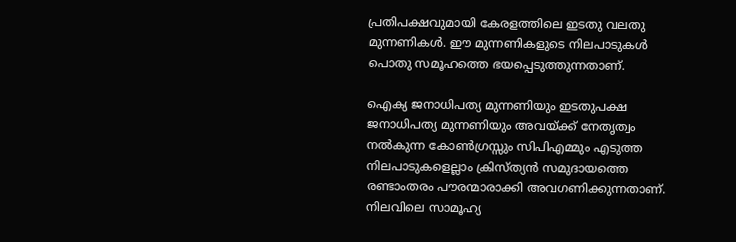പ്രതിപക്ഷവുമായി കേരളത്തിലെ ഇടതു വലതു മുന്നണികള്‍. ഈ മുന്നണികളുടെ നിലപാടുകള്‍ പൊതു സമൂഹത്തെ ഭയപ്പെടുത്തുന്നതാണ്.

ഐക്യ ജനാധിപത്യ മുന്നണിയും ഇടതുപക്ഷ ജനാധിപത്യ മുന്നണിയും അവയ്‌ക്ക് നേതൃത്വം നല്‍കുന്ന കോണ്‍ഗ്രസ്സും സിപിഎമ്മും എടുത്ത നിലപാടുകളെല്ലാം ക്രിസ്ത്യന്‍ സമുദായത്തെ രണ്ടാംതരം പൗരന്മാരാക്കി അവഗണിക്കുന്നതാണ്. നിലവിലെ സാമൂഹ്യ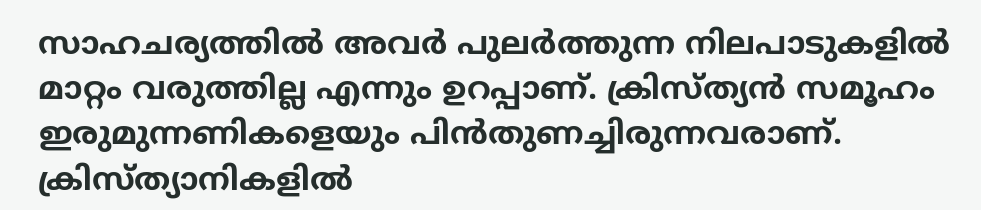സാഹചര്യത്തില്‍ അവര്‍ പുലര്‍ത്തുന്ന നിലപാടുകളില്‍ മാറ്റം വരുത്തില്ല എന്നും ഉറപ്പാണ്. ക്രിസ്ത്യന്‍ സമൂഹം ഇരുമുന്നണികളെയും പിന്‍തുണച്ചിരുന്നവരാണ്. ക്രിസ്ത്യാനികളില്‍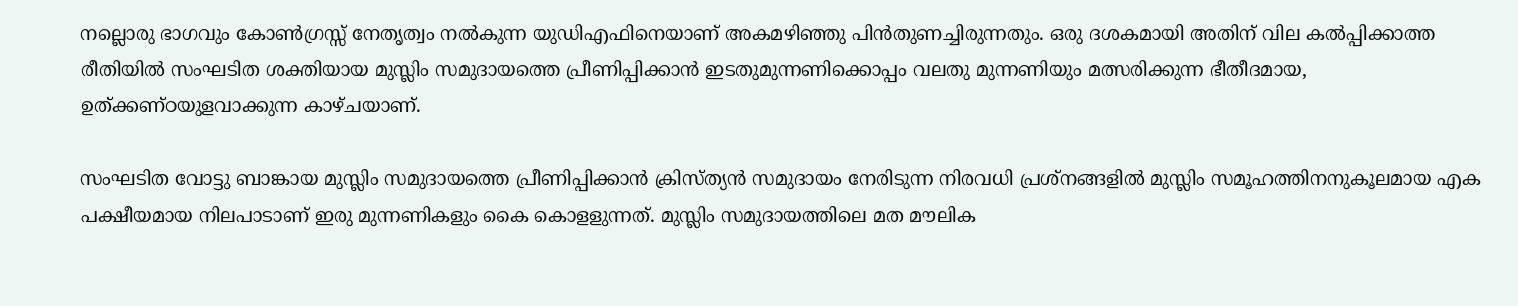നല്ലൊരു ഭാഗവും കോണ്‍ഗ്രസ്സ് നേതൃത്വം നല്‍കുന്ന യുഡിഎഫിനെയാണ് അകമഴിഞ്ഞു പിന്‍തുണച്ചിരുന്നതും. ഒരു ദശകമായി അതിന് വില കല്‍പ്പിക്കാത്ത രീതിയില്‍ സംഘടിത ശക്തിയായ മുസ്ലിം സമുദായത്തെ പ്രീണിപ്പിക്കാന്‍ ഇടതുമുന്നണിക്കൊപ്പം വലതു മുന്നണിയും മത്സരിക്കുന്ന ഭീതീദമായ, ഉത്ക്കണ്ഠയുളവാക്കുന്ന കാഴ്ചയാണ്.

സംഘടിത വോട്ടു ബാങ്കായ മുസ്ലിം സമുദായത്തെ പ്രീണിപ്പിക്കാന്‍ ക്രിസ്ത്യന്‍ സമുദായം നേരിടുന്ന നിരവധി പ്രശ്‌നങ്ങളില്‍ മുസ്ലിം സമൂഹത്തിനനുകൂലമായ എക പക്ഷീയമായ നിലപാടാണ് ഇരു മുന്നണികളും കൈ കൊളളുന്നത്. മുസ്ലിം സമുദായത്തിലെ മത മൗലിക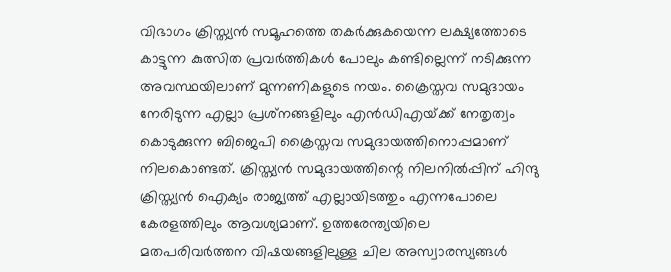വിഭാഗം ക്രിസ്ത്യന്‍ സമൂഹത്തെ തകര്‍ക്കുകയെന്ന ലക്ഷ്യത്തോടെ കാട്ടുന്ന കുത്സിത പ്രവര്‍ത്തികള്‍ പോലും കണ്ടില്ലെന്ന് നടിക്കുന്ന അവസ്ഥയിലാണ് മുന്നണികളുടെ നയം. ക്രൈസ്തവ സമുദായം നേരിടുന്ന എല്ലാ പ്രശ്‌നങ്ങളിലും എന്‍ഡിഎയ്‌ക്ക് നേതൃത്വം കൊടുക്കുന്ന ബിജെപി ക്രൈസ്തവ സമുദായത്തിനൊപ്പമാണ് നിലകൊണ്ടത്. ക്രിസ്ത്യന്‍ സമുദായത്തിന്റെ നിലനില്‍പ്പിന് ഹിന്ദു ക്രിസ്ത്യന്‍ ഐക്യം രാജ്യത്ത് എല്ലായിടത്തും എന്നപോലെ കേരളത്തിലും ആവശ്യമാണ്. ഉത്തരേന്ത്യയിലെ മതപരിവര്‍ത്തന വിഷയങ്ങളിലുള്ള ചില അസ്വാരസ്യങ്ങള്‍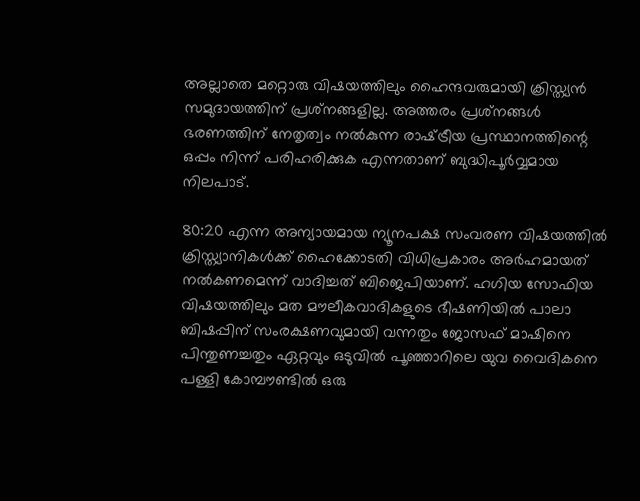അല്ലാതെ മറ്റൊരു വിഷയത്തിലും ഹൈന്ദവരുമായി ക്രിസ്ത്യന്‍ സമുദായത്തിന് പ്രശ്‌നങ്ങളില്ല. അത്തരം പ്രശ്‌നങ്ങള്‍ ഭരണത്തിന് നേതൃത്വം നല്‍കുന്ന രാഷ്‌ട്രീയ പ്രസ്ഥാനത്തിന്റെ ഒപ്പം നിന്ന് പരിഹരിക്കുക എന്നതാണ് ബുദ്ധിപൂര്‍വ്വമായ നിലപാട്.

80:20 എന്ന അന്യായമായ ന്യൂനപക്ഷ സംവരണ വിഷയത്തില്‍ ക്രിസ്ത്യാനികള്‍ക്ക് ഹൈക്കോടതി വിധിപ്രകാരം അര്‍ഹമായത് നല്‍കണമെന്ന് വാദിച്ചത് ബിജെപിയാണ്. ഹഗിയ സോഫിയ വിഷയത്തിലും മത മൗലീകവാദികളുടെ ഭീഷണിയില്‍ പാലാ ബിഷപ്പിന് സംരക്ഷണവുമായി വന്നതും ജോസഫ് മാഷിനെ പിന്തുണച്ചതും ഏറ്റവും ഒടുവില്‍ പൂഞ്ഞാറിലെ യുവ വൈദികനെ പള്ളി കോമ്പൗണ്ടില്‍ ഒരു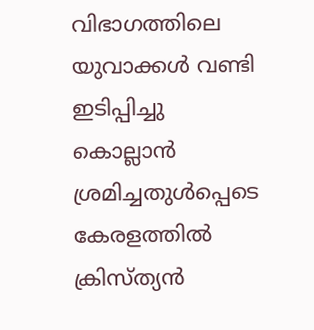വിഭാഗത്തിലെ യുവാക്കള്‍ വണ്ടി ഇടിപ്പിച്ചു കൊല്ലാന്‍ ശ്രമിച്ചതുള്‍പ്പെടെ കേരളത്തില്‍ ക്രിസ്ത്യന്‍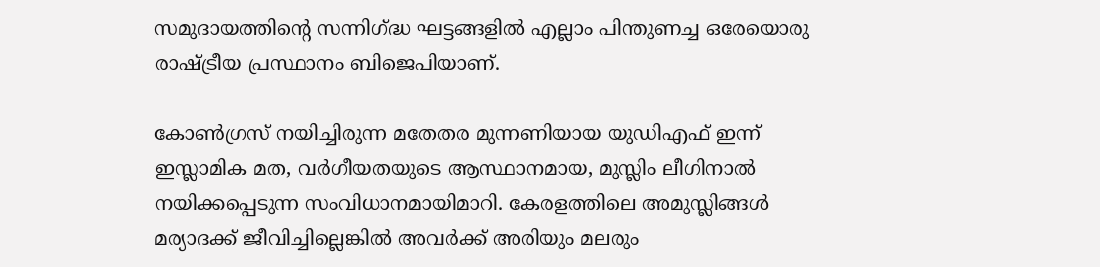സമുദായത്തിന്റെ സന്നിഗ്‌ദ്ധ ഘട്ടങ്ങളില്‍ എല്ലാം പിന്തുണച്ച ഒരേയൊരു രാഷ്‌ട്രീയ പ്രസ്ഥാനം ബിജെപിയാണ്.

കോണ്‍ഗ്രസ് നയിച്ചിരുന്ന മതേതര മുന്നണിയായ യുഡിഎഫ് ഇന്ന് ഇസ്ലാമിക മത, വര്‍ഗീയതയുടെ ആസ്ഥാനമായ, മുസ്ലിം ലീഗിനാല്‍ നയിക്കപ്പെടുന്ന സംവിധാനമായിമാറി. കേരളത്തിലെ അമുസ്ലിങ്ങള്‍ മര്യാദക്ക് ജീവിച്ചില്ലെങ്കില്‍ അവര്‍ക്ക് അരിയും മലരും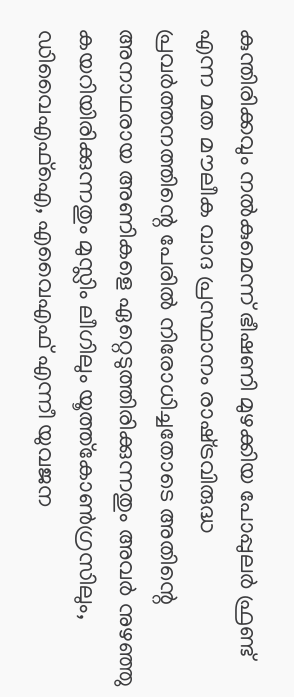കുന്തിരിക്കവും നല്‍കുമെന്ന് ഭീഷണി മുഴക്കിയ പോപ്പുലര്‍ ഫ്രണ്ട് എന്ന മത മൗലീക വാദ പ്രസ്ഥാനം രാഷ്‌ട്രവിരുദ്ധ പ്രവര്‍ത്തനത്തിന്റെ പേരില്‍ നിരോധിച്ചതോടെ അതിന്റെ അനാഥരായ അണികളെ ഏറ്റെടുത്തിരിക്കുന്നതും അവര്‍ നുഴഞ്ഞു കയറിയിരിക്കുന്നതും മുസ്ലിം ലീഗിലും യൂത്ത്‌കോണ്‍ഗ്രസിലും, ഡിവൈഎഫ്‌ഐ, എവൈഎഫ് എന്നീ യുവജന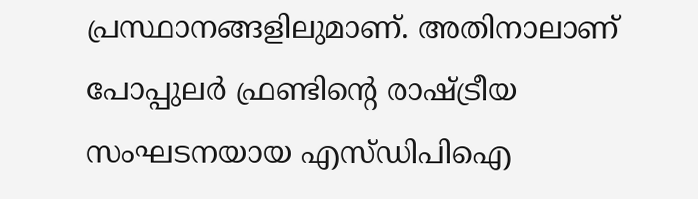പ്രസ്ഥാനങ്ങളിലുമാണ്. അതിനാലാണ് പോപ്പുലര്‍ ഫ്രണ്ടിന്റെ രാഷ്‌ട്രീയ സംഘടനയായ എസ്ഡിപിഐ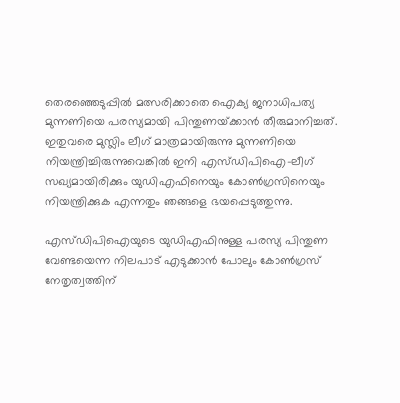തെരഞ്ഞെടുപ്പില്‍ മത്സരിക്കാതെ ഐക്യ ജനാധിപത്യ മുന്നണിയെ പരസ്യമായി പിന്തുണയ്‌ക്കാന്‍ തീരുമാനിച്ചത്. ഇതുവരെ മുസ്ലിം ലീഗ് മാത്രമായിരുന്നു മുന്നണിയെ നിയന്ത്രിച്ചിരുന്നുവെങ്കില്‍ ഇനി എസ്ഡിപിഐ-ലീഗ് സഖ്യമായിരിക്കും യുഡിഎഫിനെയും കോണ്‍ഗ്രസിനെയും നിയന്ത്രിക്കുക എന്നതും ഞങ്ങളെ ഭയപ്പെടുത്തുന്നു.

എസ്ഡിപിഐയുടെ യുഡിഎഫിനുള്ള പരസ്യ പിന്തുണ വേണ്ടയെന്ന നിലപാട് എടുക്കാന്‍ പോലും കോണ്‍ഗ്രസ് നേതൃത്വത്തിന്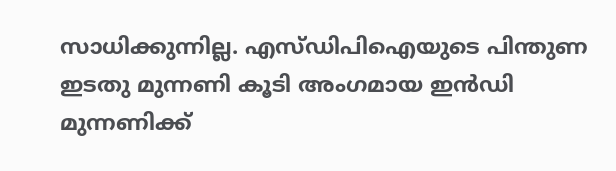സാധിക്കുന്നില്ല. എസ്ഡിപിഐയുടെ പിന്തുണ ഇടതു മുന്നണി കൂടി അംഗമായ ഇന്‍ഡി മുന്നണിക്ക്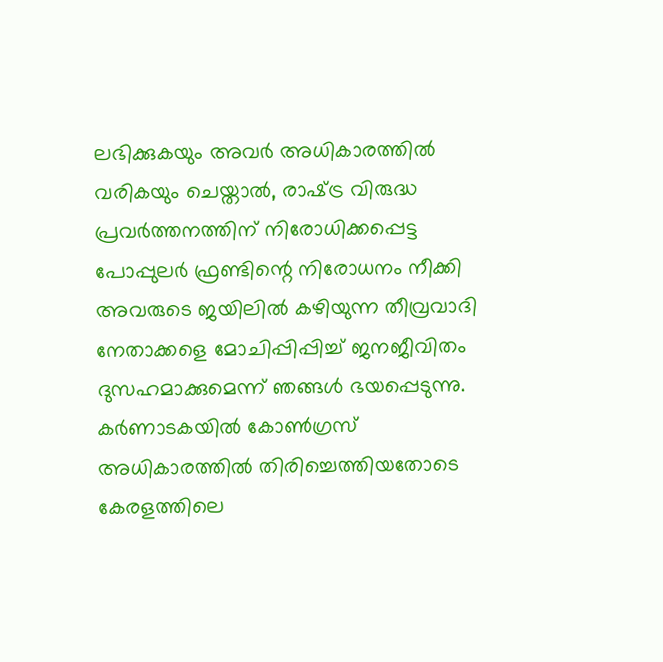ലഭിക്കുകയും അവര്‍ അധികാരത്തില്‍ വരികയും ചെയ്താല്‍, രാഷ്‌ട്ര വിരുദ്ധ പ്രവര്‍ത്തനത്തിന് നിരോധിക്കപ്പെട്ട പോപ്പുലര്‍ ഫ്രണ്ടിന്റെ നിരോധനം നീക്കി അവരുടെ ജയിലില്‍ കഴിയുന്ന തീവ്രവാദി നേതാക്കളെ മോചിപ്പിപ്പിച്ച് ജനജീവിതം ദുസഹമാക്കുമെന്ന് ഞങ്ങള്‍ ഭയപ്പെടുന്നു. കര്‍ണാടകയില്‍ കോണ്‍ഗ്രസ് അധികാരത്തില്‍ തിരിച്ചെത്തിയതോടെ കേരളത്തിലെ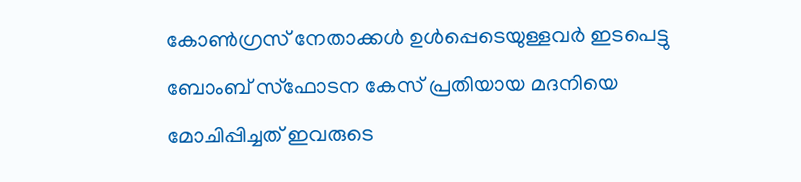കോണ്‍ഗ്രസ് നേതാക്കള്‍ ഉള്‍പ്പെടെയുള്ളവര്‍ ഇടപെട്ടു ബോംബ് സ്‌ഫോടന കേസ് പ്രതിയായ മദനിയെ മോചിപ്പിച്ചത് ഇവരുടെ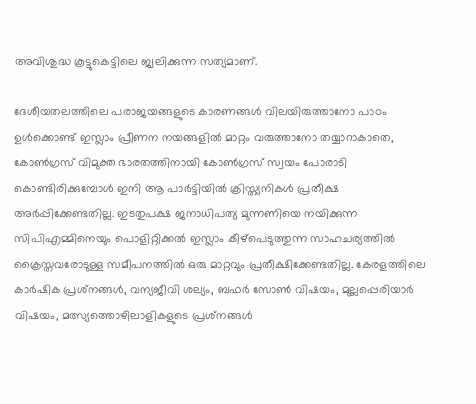അവിശുദ്ധ കൂട്ടുകെട്ടിലെ ജ്വലിക്കുന്ന സത്യമാണ്.

ദേശീയതലത്തിലെ പരാജയങ്ങളുടെ കാരണങ്ങള്‍ വിലയിരുത്താനോ പാഠം ഉള്‍ക്കൊണ്ട് ഇസ്ലാം പ്രീണന നയങ്ങളില്‍ മാറ്റം വരുത്താനോ തയ്യാറാകാതെ, കോണ്‍ഗ്രസ് വിമുക്ത ഭാരതത്തിനായി കോണ്‍ഗ്രസ് സ്വയം പോരാടി കൊണ്ടിരിക്കുമ്പോള്‍ ഇനി ആ പാര്‍ട്ടിയില്‍ ക്രിസ്ത്യനികള്‍ പ്രതീക്ഷ അര്‍പ്പിക്കേണ്ടതില്ല. ഇടതുപക്ഷ ജനാധിപത്യ മുന്നണിയെ നയിക്കുന്ന സിപിഎമ്മിനെയും പൊളിറ്റിക്കല്‍ ഇസ്ലാം കീഴ്‌പെടുത്തുന്ന സാഹചര്യത്തില്‍ ക്രൈസ്തവരോടുള്ള സമീപനത്തില്‍ ഒരു മാറ്റവും പ്രതീക്ഷിക്കേണ്ടതില്ല. കേരളത്തിലെ കാര്‍ഷിക പ്രശ്‌നങ്ങള്‍, വന്യജീവി ശല്യം, ബഫര്‍ സോണ്‍ വിഷയം, മുല്ലപ്പെരിയാര്‍ വിഷയം, മത്സ്യത്തൊഴിലാളികളുടെ പ്രശ്‌നങ്ങള്‍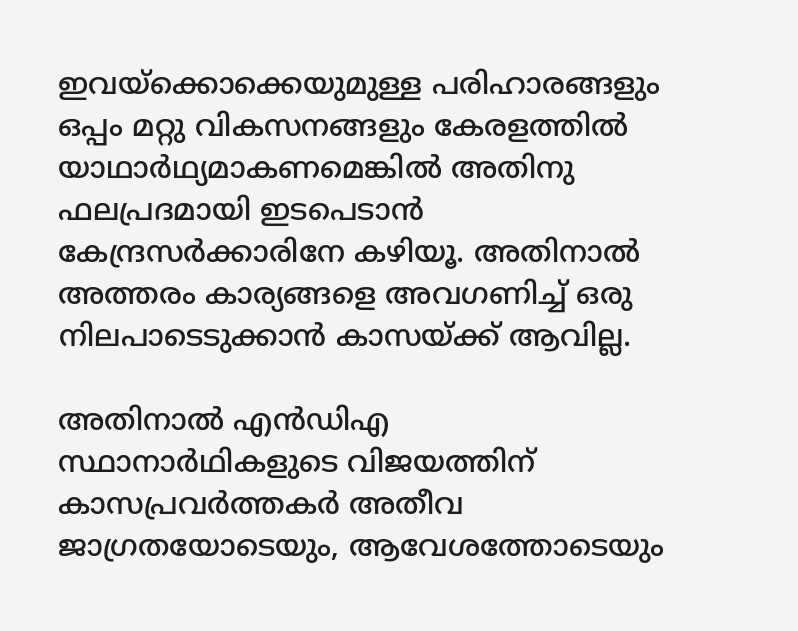ഇവയ്‌ക്കൊക്കെയുമുള്ള പരിഹാരങ്ങളും ഒപ്പം മറ്റു വികസനങ്ങളും കേരളത്തില്‍ യാഥാര്‍ഥ്യമാകണമെങ്കില്‍ അതിനു ഫലപ്രദമായി ഇടപെടാന്‍ കേന്ദ്രസര്‍ക്കാരിനേ കഴിയൂ. അതിനാല്‍ അത്തരം കാര്യങ്ങളെ അവഗണിച്ച് ഒരു നിലപാടെടുക്കാന്‍ കാസയ്‌ക്ക് ആവില്ല.

അതിനാല്‍ എന്‍ഡിഎ സ്ഥാനാര്‍ഥികളുടെ വിജയത്തിന് കാസപ്രവര്‍ത്തകര്‍ അതീവ ജാഗ്രതയോടെയും, ആവേശത്തോടെയും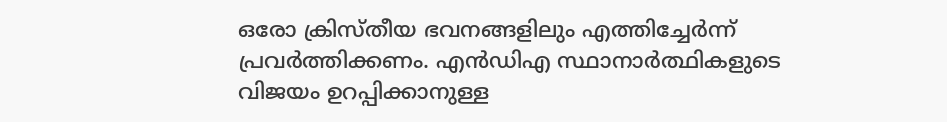ഒരോ ക്രിസ്തീയ ഭവനങ്ങളിലും എത്തിച്ചേര്‍ന്ന് പ്രവര്‍ത്തിക്കണം. എന്‍ഡിഎ സ്ഥാനാര്‍ത്ഥികളുടെ വിജയം ഉറപ്പിക്കാനുള്ള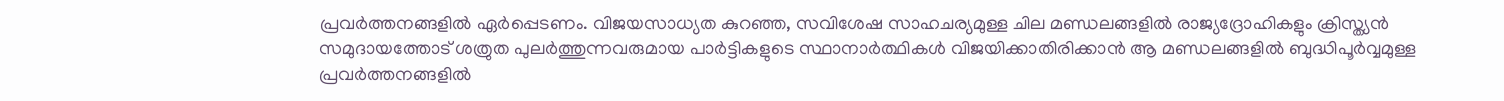പ്രവര്‍ത്തനങ്ങളില്‍ ഏര്‍പ്പെടണം. വിജയസാധ്യത കുറഞ്ഞ, സവിശേഷ സാഹചര്യമുള്ള ചില മണ്ഡലങ്ങളില്‍ രാജ്യദ്രോഹികളും ക്രിസ്ത്യന്‍ സമുദായത്തോട് ശത്രുത പുലര്‍ത്തുന്നവരുമായ പാര്‍ട്ടികളുടെ സ്ഥാനാര്‍ത്ഥികള്‍ വിജയിക്കാതിരിക്കാന്‍ ആ മണ്ഡലങ്ങളില്‍ ബുദ്ധിപൂര്‍വ്വമുള്ള പ്രവര്‍ത്തനങ്ങളില്‍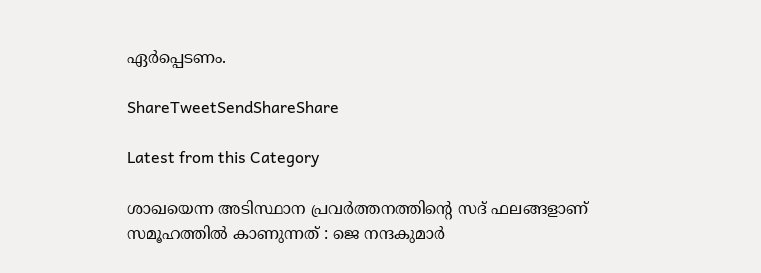ഏര്‍പ്പെടണം.

ShareTweetSendShareShare

Latest from this Category

ശാഖയെന്ന അടിസ്ഥാന പ്രവർത്തനത്തിന്റെ സദ് ഫലങ്ങളാണ് സമൂഹത്തിൽ കാണുന്നത് : ജെ നന്ദകുമാർ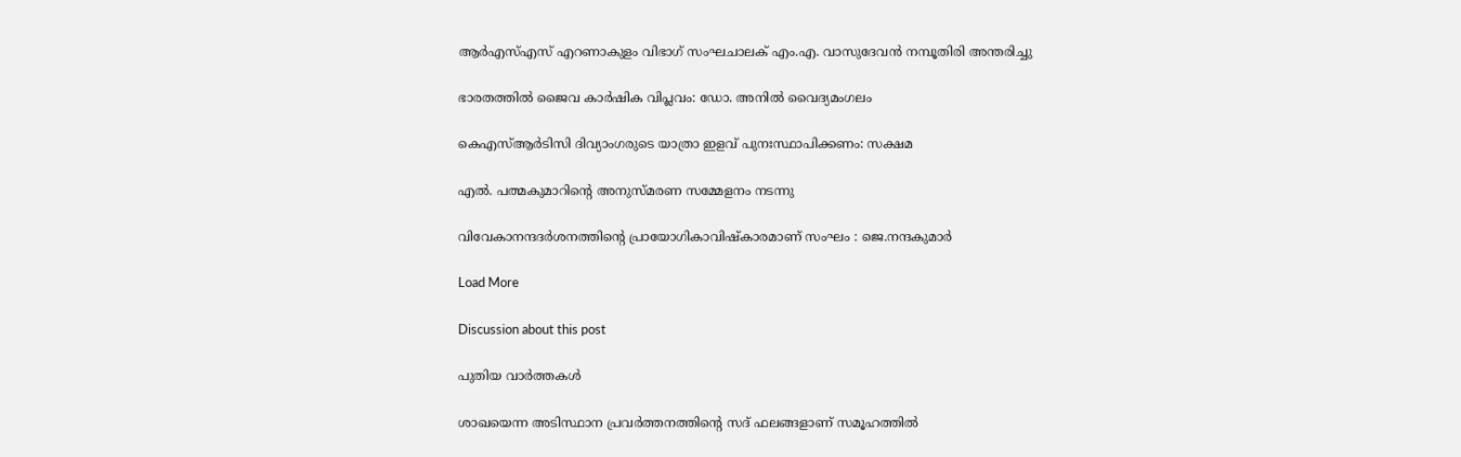ആർഎസ്എസ് എറണാകുളം വിഭാഗ് സംഘചാലക് എം.എ. വാസുദേവൻ നമ്പൂതിരി അന്തരിച്ചു

ഭാരതത്തില്‍ ജൈവ കാര്‍ഷിക വിപ്ലവം: ഡോ. അനില്‍ വൈദ്യമംഗലം

കെഎസ്ആര്‍ടിസി ദിവ്യാംഗരുടെ യാത്രാ ഇളവ് പുനഃസ്ഥാപിക്കണം: സക്ഷമ

എൽ. പത്മകുമാറിന്റെ അനുസ്മരണ സമ്മേളനം നടന്നു

വിവേകാനന്ദദർശനത്തിന്റെ പ്രായോഗികാവിഷ്കാരമാണ് സംഘം : ജെ.നന്ദകുമാർ

Load More

Discussion about this post

പുതിയ വാര്‍ത്തകള്‍

ശാഖയെന്ന അടിസ്ഥാന പ്രവർത്തനത്തിന്റെ സദ് ഫലങ്ങളാണ് സമൂഹത്തിൽ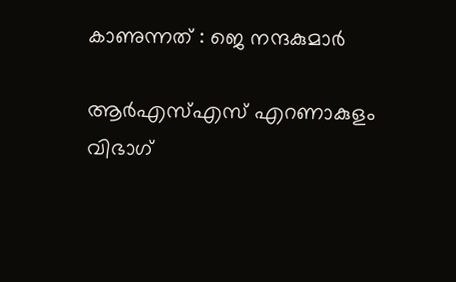കാണുന്നത് : ജെ നന്ദകുമാർ

ആർഎസ്എസ് എറണാകുളം വിഭാഗ്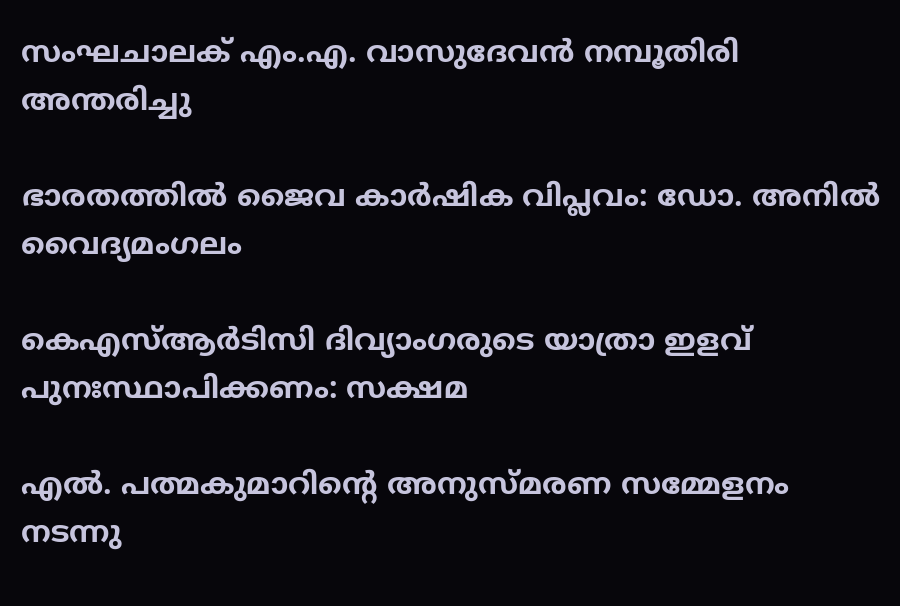സംഘചാലക് എം.എ. വാസുദേവൻ നമ്പൂതിരി അന്തരിച്ചു

ഭാരതത്തില്‍ ജൈവ കാര്‍ഷിക വിപ്ലവം: ഡോ. അനില്‍ വൈദ്യമംഗലം

കെഎസ്ആര്‍ടിസി ദിവ്യാംഗരുടെ യാത്രാ ഇളവ് പുനഃസ്ഥാപിക്കണം: സക്ഷമ

എൽ. പത്മകുമാറിന്റെ അനുസ്മരണ സമ്മേളനം നടന്നു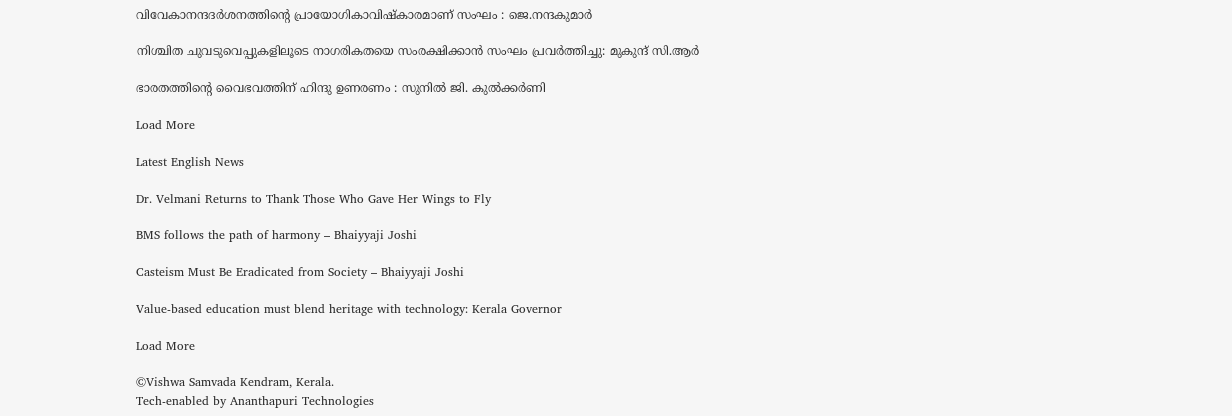വിവേകാനന്ദദർശനത്തിന്റെ പ്രായോഗികാവിഷ്കാരമാണ് സംഘം : ജെ.നന്ദകുമാർ

നിശ്ചിത ചുവടുവെപ്പുകളിലൂടെ നാഗരികതയെ സംരക്ഷിക്കാൻ സംഘം പ്രവർത്തിച്ചു: മുകുന്ദ് സി.ആർ

ഭാരതത്തിന്റെ വൈഭവത്തിന് ഹിന്ദു ഉണരണം : സുനിൽ ജി. കുൽക്കർണി

Load More

Latest English News

Dr. Velmani Returns to Thank Those Who Gave Her Wings to Fly

BMS follows the path of harmony – Bhaiyyaji Joshi

Casteism Must Be Eradicated from Society – Bhaiyyaji Joshi

Value-based education must blend heritage with technology: Kerala Governor

Load More

©Vishwa Samvada Kendram, Kerala.
Tech-enabled by Ananthapuri Technologies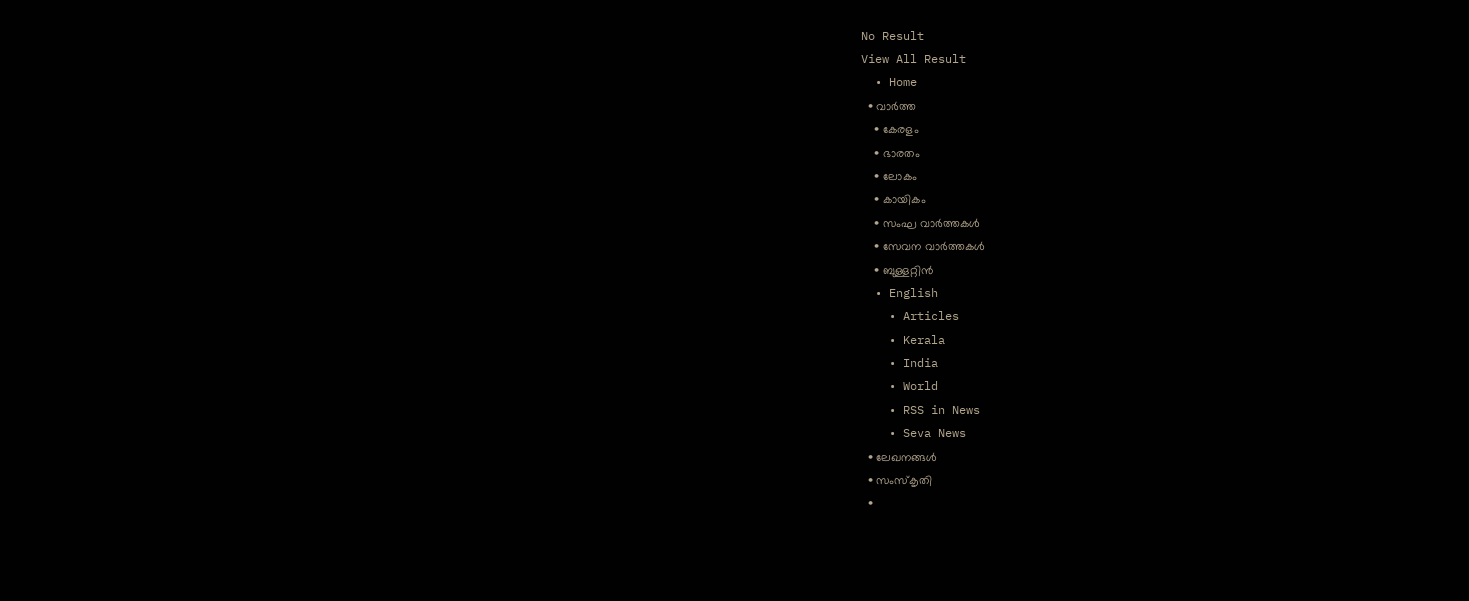No Result
View All Result
  • Home
  • വാര്‍ത്ത
    • കേരളം
    • ഭാരതം
    • ലോകം
    • കായികം
    • സംഘ വാര്‍ത്തകള്‍
    • സേവന വാര്‍ത്തകള്‍
    • ബുള്ളറ്റിൻ
  • English
    • Articles
    • Kerala
    • India
    • World
    • RSS in News
    • Seva News
  • ലേഖനങ്ങള്‍
  • സംസ്കൃതി
  •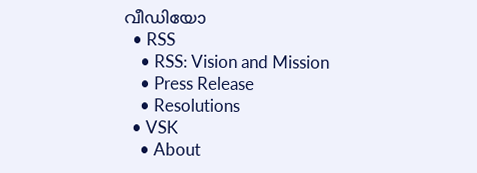വീഡിയോ
  • RSS
    • RSS: Vision and Mission
    • Press Release
    • Resolutions
  • VSK
    • About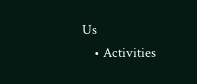Us
    • Activities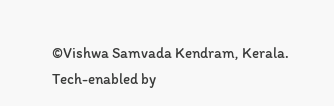©Vishwa Samvada Kendram, Kerala.
Tech-enabled by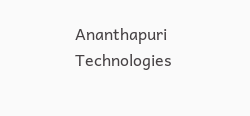Ananthapuri Technologies